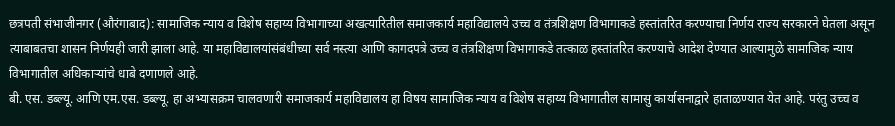छत्रपती संभाजीनगर (औरंगाबाद): सामाजिक न्याय व विशेष सहाय्य विभागाच्या अखत्यारितील समाजकार्य महाविद्यालये उच्च व तंत्रशिक्षण विभागाकडे हस्तांतरित करण्याचा निर्णय राज्य सरकारने घेतला असून त्याबाबतचा शासन निर्णयही जारी झाला आहे. या महाविद्यालयांसंबंधीच्या सर्व नस्त्या आणि कागदपत्रे उच्च व तंत्रशिक्षण विभागाकडे तत्काळ हस्तांतरित करण्याचे आदेश देण्यात आल्यामुळे सामाजिक न्याय विभागातील अधिकाऱ्यांचे धाबे दणाणले आहे.
बी. एस. डब्ल्यू. आणि एम.एस. डब्ल्यू. हा अभ्यासक्रम चालवणारी समाजकार्य महाविद्यालय हा विषय सामाजिक न्याय व विशेष सहाय्य विभागातील सामासु कार्यासनाद्वारे हाताळण्यात येत आहे. परंतु उच्च व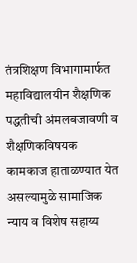तंत्रशिक्षण विभागामार्फत महाविद्यालयीन शैक्षणिक पद्धतीची अंमलबजावणी व शैक्षणिकविषयक कामकाज हाताळण्यात येत असल्यामुळे सामाजिक न्याय व विशेष सहाय्य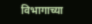विभागाच्या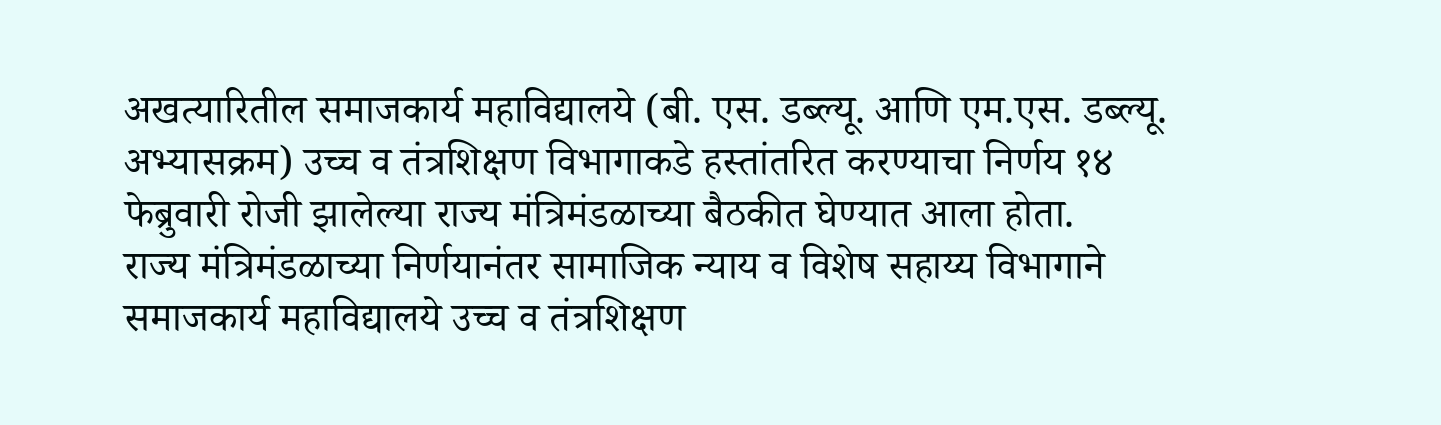अखत्यारितील समाजकार्य महाविद्यालये (बी. एस. डब्ल्यू. आणि एम.एस. डब्ल्यू. अभ्यासक्रम) उच्च व तंत्रशिक्षण विभागाकडे हस्तांतरित करण्याचा निर्णय १४ फेब्रुवारी रोजी झालेल्या राज्य मंत्रिमंडळाच्या बैठकीत घेण्यात आला होता.
राज्य मंत्रिमंडळाच्या निर्णयानंतर सामाजिक न्याय व विशेष सहाय्य विभागाने समाजकार्य महाविद्यालये उच्च व तंत्रशिक्षण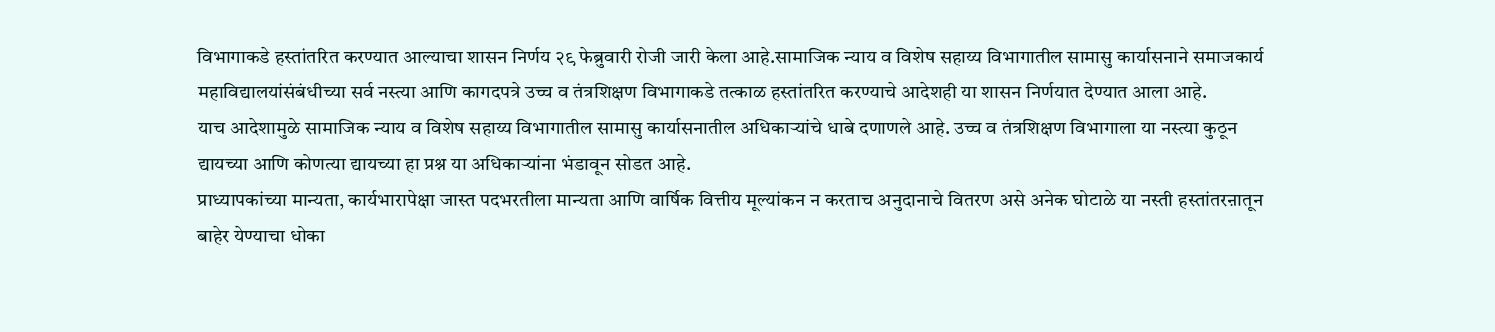विभागाकडे हस्तांतरित करण्यात आल्याचा शासन निर्णय २९ फेब्रुवारी रोजी जारी केला आहे.सामाजिक न्याय व विशेष सहाय्य विभागातील सामासु कार्यासनाने समाजकार्य महाविद्यालयांसंबंधीच्या सर्व नस्त्या आणि कागदपत्रे उच्च व तंत्रशिक्षण विभागाकडे तत्काळ हस्तांतरित करण्याचे आदेशही या शासन निर्णयात देण्यात आला आहे.
याच आदेशामुळे सामाजिक न्याय व विशेष सहाय्य विभागातील सामासु कार्यासनातील अधिकाऱ्यांचे धाबे दणाणले आहे. उच्च व तंत्रशिक्षण विभागाला या नस्त्या कुठून द्यायच्या आणि कोणत्या द्यायच्या हा प्रश्न या अधिकाऱ्यांना भंडावून सोडत आहे.
प्राध्यापकांच्या मान्यता, कार्यभारापेक्षा जास्त पदभरतीला मान्यता आणि वार्षिक वित्तीय मूल्यांकन न करताच अनुदानाचे वितरण असे अनेक घोटाळे या नस्ती हस्तांतरऩातून बाहेर येण्याचा धोका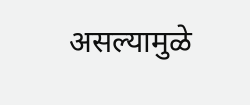असल्यामुळे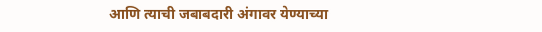आणि त्याची जबाबदारी अंगावर येण्याच्या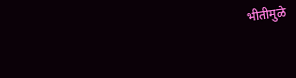भीतीमुळे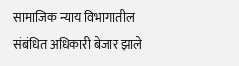सामाजिक न्याय विभागातील संबंधित अधिकारी बेजार झाले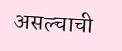असल्चाची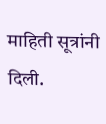माहिती सूत्रांनी दिली.